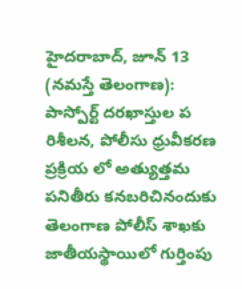హైదరాబాద్, జూన్ 13 (నమస్తే తెలంగాణ): పాస్పోర్ట్ దరఖాస్తుల ప రిశీలన, పోలీసు ధ్రువీకరణ ప్రక్రియ లో అత్యుత్తమ పనితీరు కనబరిచినందుకు తెలంగాణ పోలీస్ శాఖకు జాతీయస్థాయిలో గుర్తింపు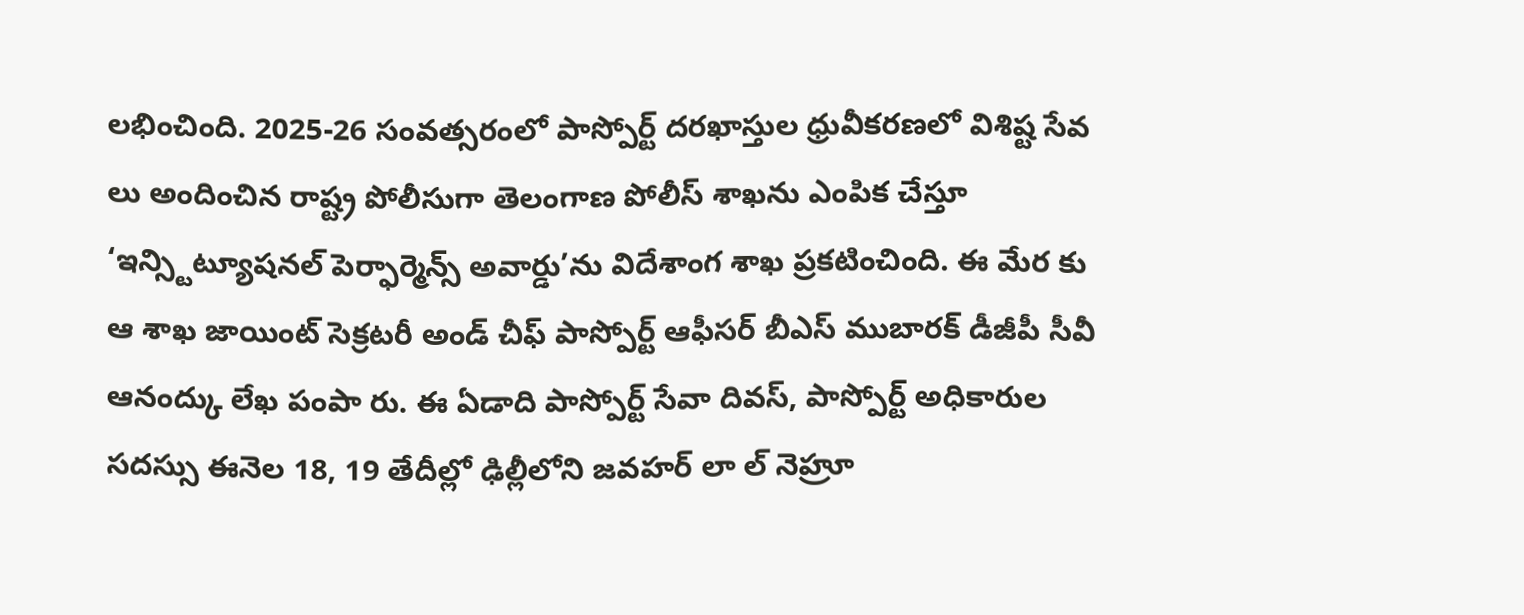లభించింది. 2025-26 సంవత్సరంలో పాస్పోర్ట్ దరఖాస్తుల ధ్రువీకరణలో విశిష్ట సేవ లు అందించిన రాష్ట్ర పోలీసుగా తెలంగాణ పోలీస్ శాఖను ఎంపిక చేస్తూ ‘ఇన్స్టిట్యూషనల్ పెర్ఫార్మెన్స్ అవార్డు’ను విదేశాంగ శాఖ ప్రకటించింది. ఈ మేర కు ఆ శాఖ జాయింట్ సెక్రటరీ అండ్ చీఫ్ పాస్పోర్ట్ ఆఫీసర్ బీఎస్ ముబారక్ డీజీపీ సీవీ ఆనంద్కు లేఖ పంపా రు. ఈ ఏడాది పాస్పోర్ట్ సేవా దివస్, పాస్పోర్ట్ అధికారుల సదస్సు ఈనెల 18, 19 తేదీల్లో ఢిల్లీలోని జవహర్ లా ల్ నెహ్రూ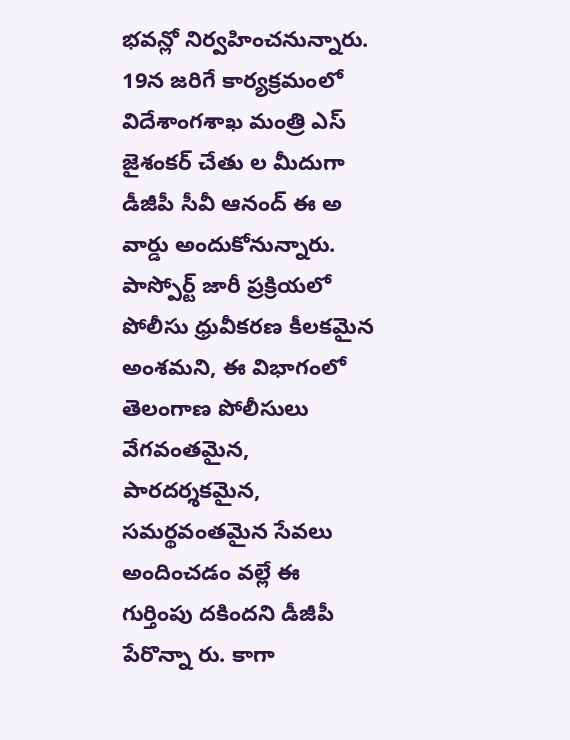భవన్లో నిర్వహించనున్నారు.
19న జరిగే కార్యక్రమంలో విదేశాంగశాఖ మంత్రి ఎస్ జైశంకర్ చేతు ల మీదుగా డీజీపీ సీవీ ఆనంద్ ఈ అ వార్డు అందుకోనున్నారు. పాస్పోర్ట్ జారీ ప్రక్రియలో పోలీసు ధ్రువీకరణ కీలకమైన అంశమని, ఈ విభాగంలో తెలంగాణ పోలీసులు వేగవంతమైన, పారదర్శకమైన, సమర్థవంతమైన సేవలు అందించడం వల్లే ఈ గుర్తింపు దకిందని డీజీపీ పేరొన్నా రు. కాగా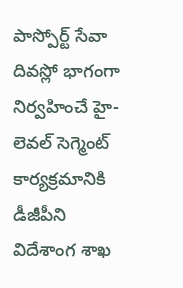పాస్పోర్ట్ సేవా దివస్లో భాగంగా నిర్వహించే హై-లెవల్ సెగ్మెంట్ కార్యక్రమానికి డీజీపీని విదేశాంగ శాఖ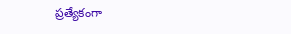ప్రత్యేకంగా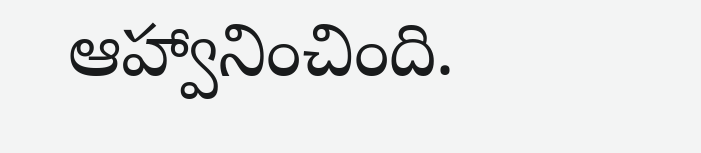ఆహ్వానించింది.